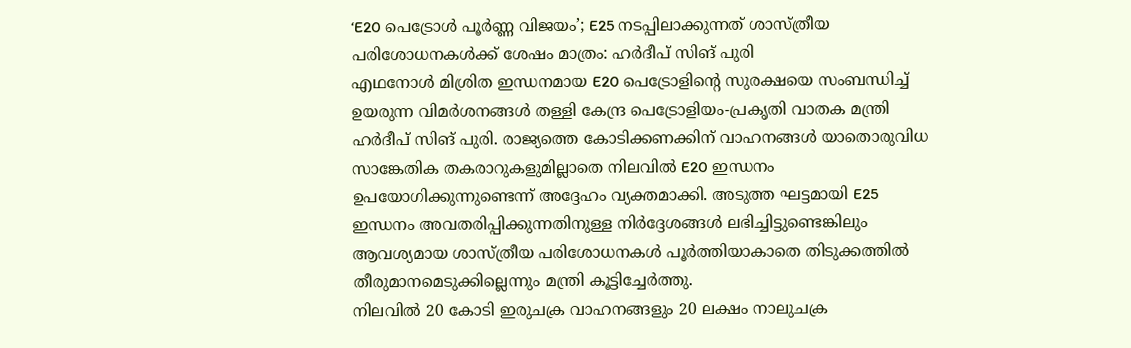‘E20 പെട്രോൾ പൂർണ്ണ വിജയം’; E25 നടപ്പിലാക്കുന്നത് ശാസ്ത്രീയ പരിശോധനകൾക്ക് ശേഷം മാത്രം: ഹർദീപ് സിങ് പുരി
എഥനോൾ മിശ്രിത ഇന്ധനമായ E20 പെട്രോളിന്റെ സുരക്ഷയെ സംബന്ധിച്ച് ഉയരുന്ന വിമർശനങ്ങൾ തള്ളി കേന്ദ്ര പെട്രോളിയം-പ്രകൃതി വാതക മന്ത്രി ഹർദീപ് സിങ് പുരി. രാജ്യത്തെ കോടിക്കണക്കിന് വാഹനങ്ങൾ യാതൊരുവിധ സാങ്കേതിക തകരാറുകളുമില്ലാതെ നിലവിൽ E20 ഇന്ധനം ഉപയോഗിക്കുന്നുണ്ടെന്ന് അദ്ദേഹം വ്യക്തമാക്കി. അടുത്ത ഘട്ടമായി E25 ഇന്ധനം അവതരിപ്പിക്കുന്നതിനുള്ള നിർദ്ദേശങ്ങൾ ലഭിച്ചിട്ടുണ്ടെങ്കിലും ആവശ്യമായ ശാസ്ത്രീയ പരിശോധനകൾ പൂർത്തിയാകാതെ തിടുക്കത്തിൽ തീരുമാനമെടുക്കില്ലെന്നും മന്ത്രി കൂട്ടിച്ചേർത്തു.
നിലവിൽ 20 കോടി ഇരുചക്ര വാഹനങ്ങളും 20 ലക്ഷം നാലുചക്ര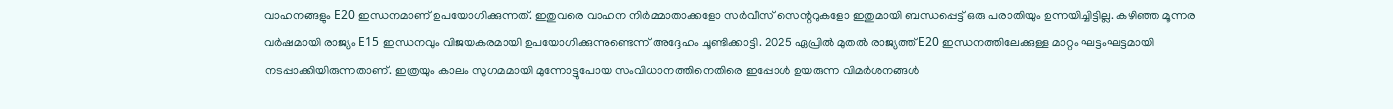വാഹനങ്ങളും E20 ഇന്ധനമാണ് ഉപയോഗിക്കുന്നത്. ഇതുവരെ വാഹന നിർമ്മാതാക്കളോ സർവീസ് സെന്ററുകളോ ഇതുമായി ബന്ധപ്പെട്ട് ഒരു പരാതിയും ഉന്നയിച്ചിട്ടില്ല. കഴിഞ്ഞ മൂന്നര വർഷമായി രാജ്യം E15 ഇന്ധനവും വിജയകരമായി ഉപയോഗിക്കുന്നുണ്ടെന്ന് അദ്ദേഹം ചൂണ്ടിക്കാട്ടി. 2025 ഏപ്രിൽ മുതൽ രാജ്യത്ത് E20 ഇന്ധനത്തിലേക്കുള്ള മാറ്റം ഘട്ടംഘട്ടമായി നടപ്പാക്കിയിരുന്നതാണ്. ഇത്രയും കാലം സുഗമമായി മുന്നോട്ടുപോയ സംവിധാനത്തിനെതിരെ ഇപ്പോൾ ഉയരുന്ന വിമർശനങ്ങൾ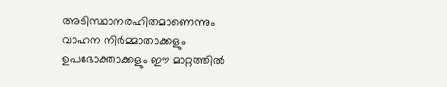അടിസ്ഥാനരഹിതമാണെന്നും വാഹന നിർമ്മാതാക്കളും ഉപഭോക്താക്കളും ഈ മാറ്റത്തിൽ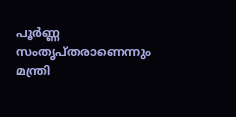പൂർണ്ണ സംതൃപ്തരാണെന്നും മന്ത്രി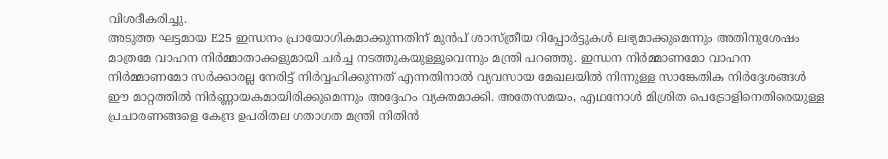വിശദീകരിച്ചു.
അടുത്ത ഘട്ടമായ E25 ഇന്ധനം പ്രായോഗികമാക്കുന്നതിന് മുൻപ് ശാസ്ത്രീയ റിപ്പോർട്ടുകൾ ലഭ്യമാക്കുമെന്നും അതിനുശേഷം മാത്രമേ വാഹന നിർമ്മാതാക്കളുമായി ചർച്ച നടത്തുകയുള്ളൂവെന്നും മന്ത്രി പറഞ്ഞു. ഇന്ധന നിർമ്മാണമോ വാഹന നിർമ്മാണമോ സർക്കാരല്ല നേരിട്ട് നിർവ്വഹിക്കുന്നത് എന്നതിനാൽ വ്യവസായ മേഖലയിൽ നിന്നുള്ള സാങ്കേതിക നിർദ്ദേശങ്ങൾ ഈ മാറ്റത്തിൽ നിർണ്ണായകമായിരിക്കുമെന്നും അദ്ദേഹം വ്യക്തമാക്കി. അതേസമയം, എഥനോൾ മിശ്രിത പെട്രോളിനെതിരെയുള്ള പ്രചാരണങ്ങളെ കേന്ദ്ര ഉപരിതല ഗതാഗത മന്ത്രി നിതിൻ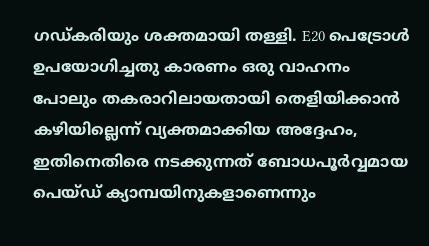ഗഡ്കരിയും ശക്തമായി തള്ളി. E20 പെട്രോൾ ഉപയോഗിച്ചതു കാരണം ഒരു വാഹനം പോലും തകരാറിലായതായി തെളിയിക്കാൻ കഴിയില്ലെന്ന് വ്യക്തമാക്കിയ അദ്ദേഹം, ഇതിനെതിരെ നടക്കുന്നത് ബോധപൂർവ്വമായ പെയ്ഡ് ക്യാമ്പയിനുകളാണെന്നും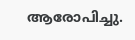ആരോപിച്ചു.